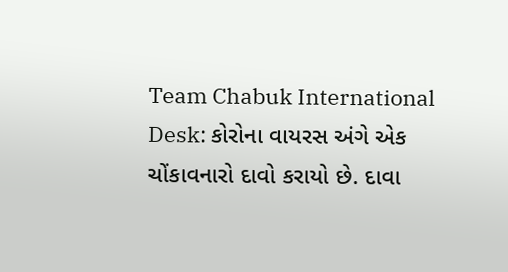Team Chabuk International Desk: કોરોના વાયરસ અંગે એક ચોંકાવનારો દાવો કરાયો છે. દાવા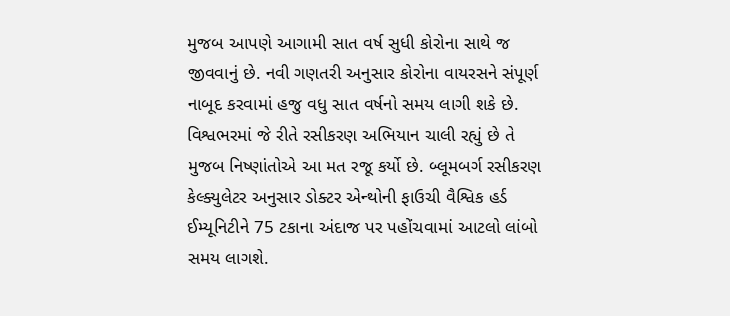મુજબ આપણે આગામી સાત વર્ષ સુધી કોરોના સાથે જ જીવવાનું છે. નવી ગણતરી અનુસાર કોરોના વાયરસને સંપૂર્ણ નાબૂદ કરવામાં હજુ વધુ સાત વર્ષનો સમય લાગી શકે છે. વિશ્વભરમાં જે રીતે રસીકરણ અભિયાન ચાલી રહ્યું છે તે મુજબ નિષ્ણાંતોએ આ મત રજૂ કર્યો છે. બ્લૂમબર્ગ રસીકરણ કેલ્ક્યુલેટર અનુસાર ડોક્ટર એન્થોની ફાઉચી વૈશ્વિક હર્ડ ઈમ્યૂનિટીને 75 ટકાના અંદાજ પર પહોંચવામાં આટલો લાંબો સમય લાગશે.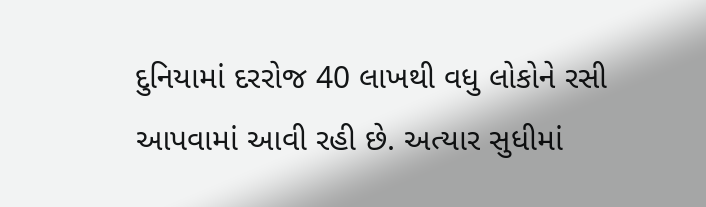દુનિયામાં દરરોજ 40 લાખથી વધુ લોકોને રસી આપવામાં આવી રહી છે. અત્યાર સુધીમાં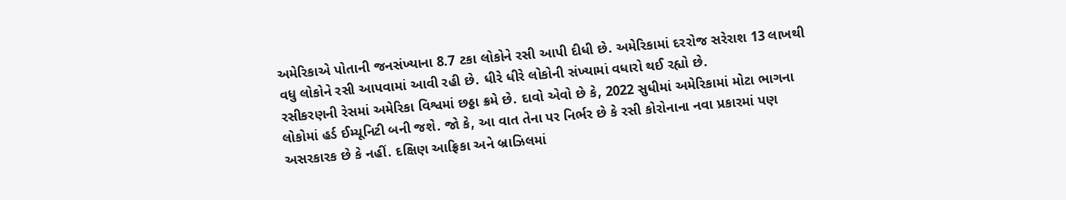અમેરિકાએ પોતાની જનસંખ્યાના 8.7 ટકા લોકોને રસી આપી દીધી છે. અમેરિકામાં દરરોજ સરેરાશ 13 લાખથી વધુ લોકોને રસી આપવામાં આવી રહી છે. ધીરે ધીરે લોકોની સંખ્યામાં વધારો થઈ રહ્યો છે.
રસીકરણની રેસમાં અમેરિકા વિશ્વમાં છઠ્ઠા ક્રમે છે. દાવો એવો છે કે, 2022 સુધીમાં અમેરિકામાં મોટા ભાગના લોકોમાં હર્ડ ઈમ્યૂનિટી બની જશે. જો કે, આ વાત તેના પર નિર્ભર છે કે રસી કોરોનાના નવા પ્રકારમાં પણ અસરકારક છે કે નહીં. દક્ષિણ આફ્રિકા અને બ્રાઝિલમાં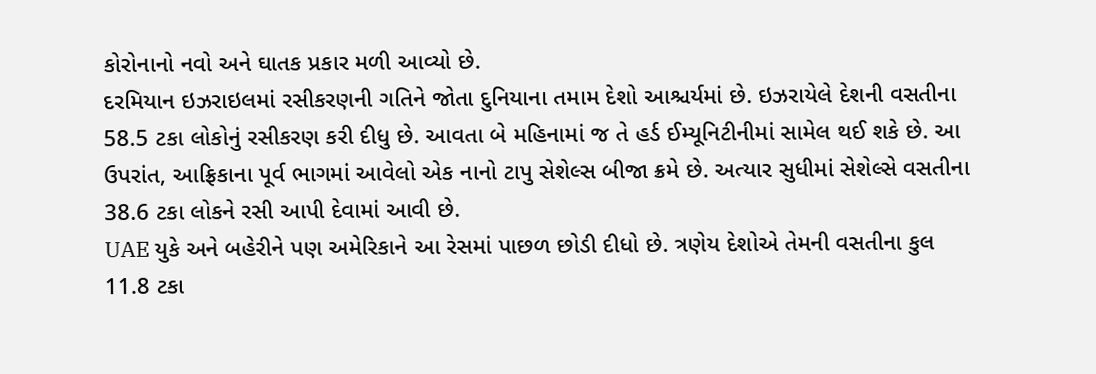કોરોનાનો નવો અને ઘાતક પ્રકાર મળી આવ્યો છે.
દરમિયાન ઇઝરાઇલમાં રસીકરણની ગતિને જોતા દુનિયાના તમામ દેશો આશ્ચર્યમાં છે. ઇઝરાયેલે દેશની વસતીના 58.5 ટકા લોકોનું રસીકરણ કરી દીધુ છે. આવતા બે મહિનામાં જ તે હર્ડ ઈમ્યૂનિટીનીમાં સામેલ થઈ શકે છે. આ ઉપરાંત, આફ્રિકાના પૂર્વ ભાગમાં આવેલો એક નાનો ટાપુ સેશેલ્સ બીજા ક્રમે છે. અત્યાર સુધીમાં સેશેલ્સે વસતીના 38.6 ટકા લોકને રસી આપી દેવામાં આવી છે.
UAE યુકે અને બહેરીને પણ અમેરિકાને આ રેસમાં પાછળ છોડી દીધો છે. ત્રણેય દેશોએ તેમની વસતીના કુલ 11.8 ટકા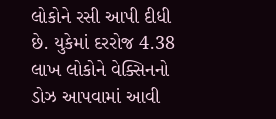લોકોને રસી આપી દીધી છે. યુકેમાં દરરોજ 4.38 લાખ લોકોને વેક્સિનનો ડોઝ આપવામાં આવી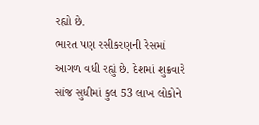રહ્યો છે.
ભારત પણ રસીકરણની રેસમાં આગળ વધી રહ્યું છે. દેશમાં શુક્રવારે સાંજ સુધીમાં કુલ 53 લાખ લોકોને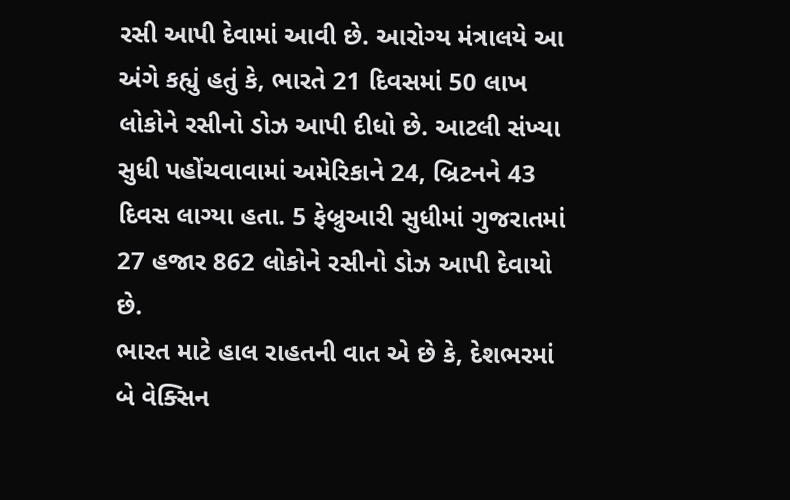રસી આપી દેવામાં આવી છે. આરોગ્ય મંત્રાલયે આ અંગે કહ્યું હતું કે, ભારતે 21 દિવસમાં 50 લાખ લોકોને રસીનો ડોઝ આપી દીધો છે. આટલી સંખ્યા સુધી પહોંચવાવામાં અમેરિકાને 24, બ્રિટનને 43 દિવસ લાગ્યા હતા. 5 ફેબ્રુઆરી સુધીમાં ગુજરાતમાં 27 હજાર 862 લોકોને રસીનો ડોઝ આપી દેવાયો છે.
ભારત માટે હાલ રાહતની વાત એ છે કે, દેશભરમાં બે વેક્સિન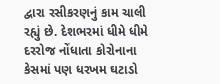દ્વારા રસીકરણનું કામ ચાલી રહ્યું છે. દેશભરમાં ધીમે ધીમે દરરોજ નોંધાતા કોરોનાના કેસમાં પણ ધરખમ ઘટાડો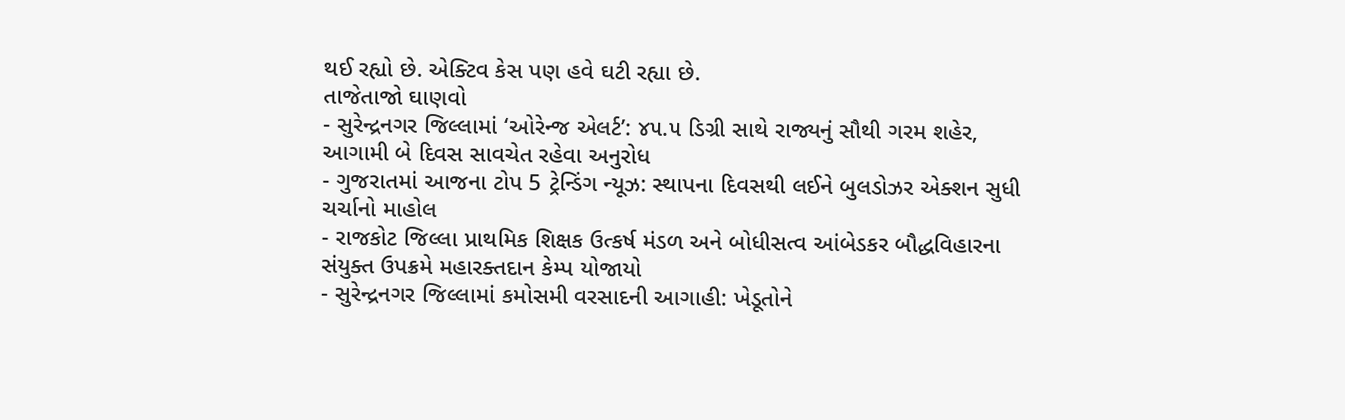થઈ રહ્યો છે. એક્ટિવ કેસ પણ હવે ઘટી રહ્યા છે.
તાજેતાજો ઘાણવો
- સુરેન્દ્રનગર જિલ્લામાં ‘ઓરેન્જ એલર્ટ’: ૪૫.૫ ડિગ્રી સાથે રાજ્યનું સૌથી ગરમ શહેર, આગામી બે દિવસ સાવચેત રહેવા અનુરોધ
- ગુજરાતમાં આજના ટોપ 5 ટ્રેન્ડિંગ ન્યૂઝ: સ્થાપના દિવસથી લઈને બુલડોઝર એક્શન સુધી ચર્ચાનો માહોલ
- રાજકોટ જિલ્લા પ્રાથમિક શિક્ષક ઉત્કર્ષ મંડળ અને બોધીસત્વ આંબેડકર બૌદ્ધવિહારના સંયુક્ત ઉપક્રમે મહારક્તદાન કેમ્પ યોજાયો
- સુરેન્દ્રનગર જિલ્લામાં કમોસમી વરસાદની આગાહી: ખેડૂતોને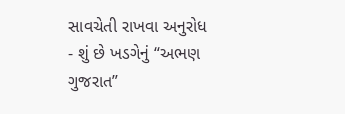સાવચેતી રાખવા અનુરોધ
- શું છે ખડગેનું “અભણ ગુજરાત”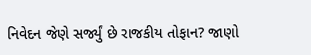નિવેદન જેણે સર્જ્યું છે રાજકીય તોફાન? જાણો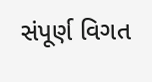સંપૂર્ણ વિગત